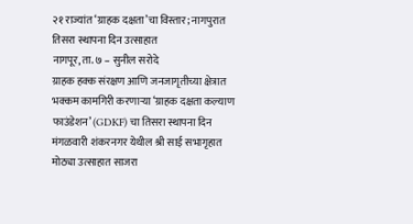२१ राज्यांत ‘ग्राहक दक्षता’चा विस्तार; नागपुरात तिसरा स्थापना दिन उत्साहात
नागपूर, ता. ७ – सुनील सरोदे
ग्राहक हक्क संरक्षण आणि जनजागृतीच्या क्षेत्रात भक्कम कामगिरी करणाऱ्या ‘ग्राहक दक्षता कल्याण फाउंडेशन’ (GDKF) चा तिसरा स्थापना दिन मंगळवारी शंकरनगर येथील श्री साई सभागृहात मोठ्या उत्साहात साजरा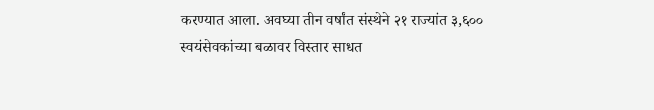करण्यात आला. अवघ्या तीन वर्षांत संस्थेने २१ राज्यांत ३,६०० स्वयंसेवकांच्या बळावर विस्तार साधत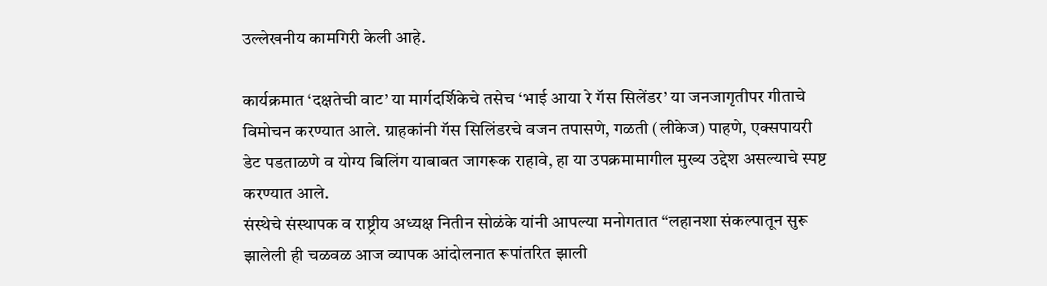उल्लेखनीय कामगिरी केली आहे.

कार्यक्रमात ‘दक्षतेची वाट’ या मार्गदर्शिकेचे तसेच ‘भाई आया रे गॅस सिलेंडर’ या जनजागृतीपर गीताचे विमोचन करण्यात आले. ग्राहकांनी गॅस सिलिंडरचे वजन तपासणे, गळती (लीकेज) पाहणे, एक्सपायरी डेट पडताळणे व योग्य बिलिंग याबाबत जागरूक राहावे, हा या उपक्रमामागील मुख्य उद्देश असल्याचे स्पष्ट करण्यात आले.
संस्थेचे संस्थापक व राष्ट्रीय अध्यक्ष नितीन सोळंके यांनी आपल्या मनोगतात “लहानशा संकल्पातून सुरू झालेली ही चळवळ आज व्यापक आंदोलनात रूपांतरित झाली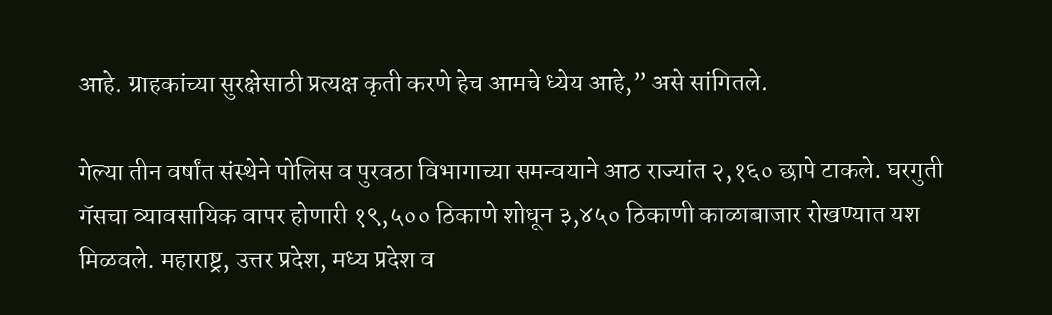आहे. ग्राहकांच्या सुरक्षेसाठी प्रत्यक्ष कृती करणे हेच आमचे ध्येय आहे,” असे सांगितले.

गेल्या तीन वर्षांत संस्थेने पोलिस व पुरवठा विभागाच्या समन्वयाने आठ राज्यांत २,१६० छापे टाकले. घरगुती गॅसचा व्यावसायिक वापर होणारी १९,५०० ठिकाणे शोधून ३,४५० ठिकाणी काळाबाजार रोखण्यात यश मिळवले. महाराष्ट्र, उत्तर प्रदेश, मध्य प्रदेश व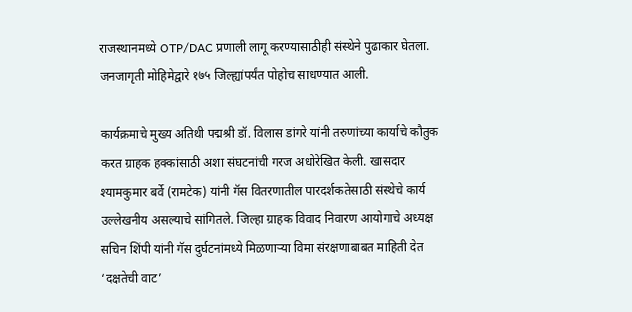राजस्थानमध्ये OTP/DAC प्रणाली लागू करण्यासाठीही संस्थेने पुढाकार घेतला. जनजागृती मोहिमेद्वारे १७५ जिल्ह्यांपर्यंत पोहोच साधण्यात आली.

कार्यक्रमाचे मुख्य अतिथी पद्मश्री डॉ. विलास डांगरे यांनी तरुणांच्या कार्याचे कौतुक करत ग्राहक हक्कांसाठी अशा संघटनांची गरज अधोरेखित केली. खासदार श्यामकुमार बर्वे (रामटेक) यांनी गॅस वितरणातील पारदर्शकतेसाठी संस्थेचे कार्य उल्लेखनीय असल्याचे सांगितले. जिल्हा ग्राहक विवाद निवारण आयोगाचे अध्यक्ष सचिन शिंपी यांनी गॅस दुर्घटनांमध्ये मिळणाऱ्या विमा संरक्षणाबाबत माहिती देत ‘दक्षतेची वाट’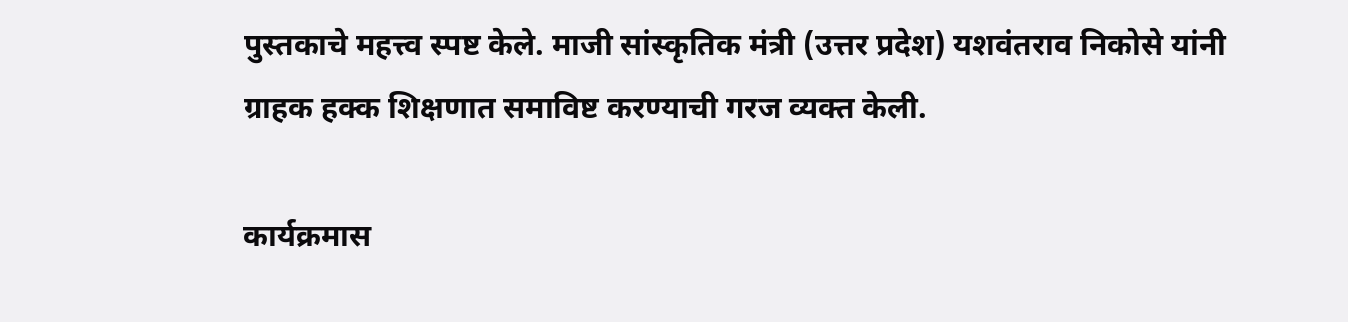पुस्तकाचे महत्त्व स्पष्ट केले. माजी सांस्कृतिक मंत्री (उत्तर प्रदेश) यशवंतराव निकोसे यांनी ग्राहक हक्क शिक्षणात समाविष्ट करण्याची गरज व्यक्त केली.

कार्यक्रमास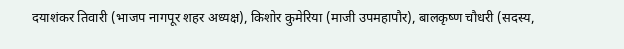दयाशंकर तिवारी (भाजप नागपूर शहर अध्यक्ष), किशोर कुमेरिया (माजी उपमहापौर), बालकृष्ण चौधरी (सदस्य,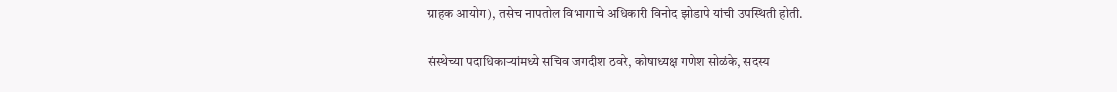ग्राहक आयोग), तसेच नापतोल विभागाचे अधिकारी विनोद झोडापे यांची उपस्थिती होती.

संस्थेच्या पदाधिकाऱ्यांमध्ये सचिव जगदीश ठवरे, कोषाध्यक्ष गणेश सोळंके, सदस्य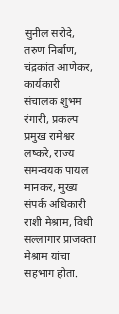सुनील सरोदे, तरुण निर्बाण, चंद्रकांत आणेकर, कार्यकारी संचालक शुभम रंगारी, प्रकल्प प्रमुख रामेश्वर लष्करे, राज्य समन्वयक पायल मानकर, मुख्य संपर्क अधिकारी राशी मेश्राम, विधी सल्लागार प्राजक्ता मेश्राम यांचा सहभाग होता.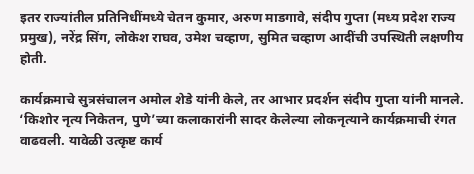इतर राज्यांतील प्रतिनिधींमध्ये चेतन कुमार, अरुण माडगावे, संदीप गुप्ता (मध्य प्रदेश राज्य प्रमुख), नरेंद्र सिंग, लोकेश राघव, उमेश चव्हाण, सुमित चव्हाण आदींची उपस्थिती लक्षणीय होती.

कार्यक्रमाचे सुत्रसंचालन अमोल शेडे यांनी केले, तर आभार प्रदर्शन संदीप गुप्ता यांनी मानले. ‘किशोर नृत्य निकेतन, पुणे’च्या कलाकारांनी सादर केलेल्या लोकनृत्याने कार्यक्रमाची रंगत वाढवली. यावेळी उत्कृष्ट कार्य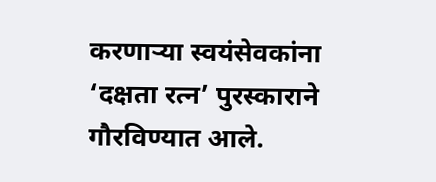करणाऱ्या स्वयंसेवकांना ‘दक्षता रत्न’ पुरस्काराने गौरविण्यात आले.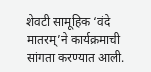शेवटी सामूहिक ‘वंदे मातरम्’ने कार्यक्रमाची सांगता करण्यात आली.